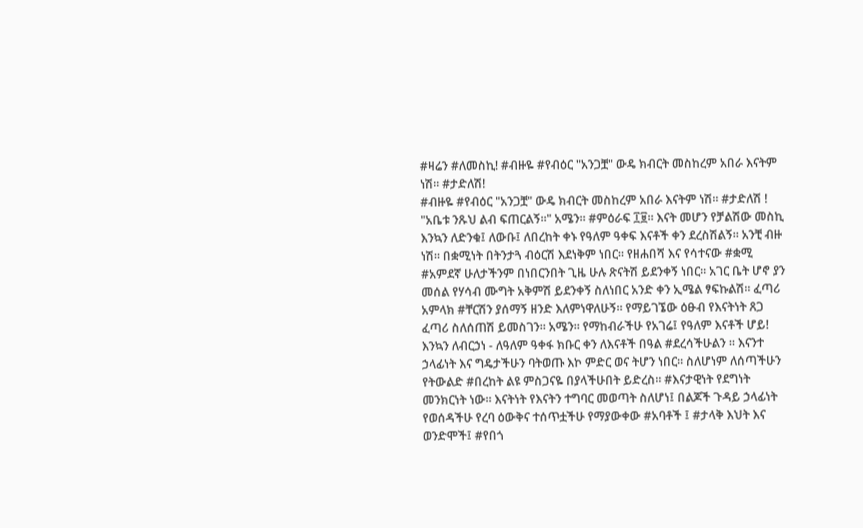#ዛሬን #ለመስኪ! #ብዙዬ #የብዕር "አንጋቿ" ውዴ ክብርት መስከረም አበራ እናትም ነሽ። #ታድለሽ!
#ብዙዬ #የብዕር "አንጋቿ" ውዴ ክብርት መስከረም አበራ እናትም ነሽ። #ታድለሽ ! "አቤቱ ንጹህ ልብ ፍጠርልኝ።" አሜን። #ምዕራፍ ፲፱። እናት መሆን የቻልሽው መስኪ እንኳን ለድንቁ፤ ለውቡ፤ ለበረከት ቀኑ የዓለም ዓቀፍ እናቶች ቀን ደረስሽልኝ። አንቺ ብዙ ነሽ። በቋሚነት በትንታጓ ብዕርሽ እደነቅም ነበር። የዘሐበሻ እና የሳተናው #ቋሚ #አምደኛ ሁለታችንም በነበርንበት ጊዜ ሁሉ ጽናትሽ ይደንቀኝ ነበር። አገር ቤት ሆኖ ያን መሰል የሃሳብ ሙግት አቅምሽ ይደንቀኝ ስለነበር አንድ ቀን ኢሜል ፃፍኩልሽ። ፈጣሪ አምላክ #ቸርሽን ያሰማኝ ዘንድ እለምነዋለሁኝ። የማይገኜው ዕፁብ የእናትነት ጸጋ ፈጣሪ ስለሰጠሽ ይመስገን። አሜን። የማከብራችሁ የአገሬ፤ የዓለም እናቶች ሆይ! እንኳን ለብርኃነ - ለዓለም ዓቀፋ ክቡር ቀን ለእናቶች በዓል #ደረሳችሁልን ። እናንተ ኃላፊነት እና ግዴታችሁን ባትወጡ እኮ ምድር ወና ትሆን ነበር። ስለሆነም ለሰጣችሁን የትውልድ #በረከት ልዩ ምስጋናዬ በያላችሁበት ይድረስ። #እናታዊነት የደግነት መንክርነት ነው። እናትነት የእናትን ተግባር መወጣት ስለሆነ፤ በልጆች ጉዳይ ኃላፊነት የወሰዳችሁ የረባ ዕውቅና ተሰጥቷችሁ የማያውቀው #አባቶች ፤ #ታላቅ እህት እና ወንድሞች፤ #የበጎ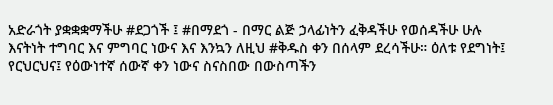አድራጎት ያቋቋቋማችሁ #ደጋጎች ፤ #በማደጎ - በማር ልጅ ኃላፊነትን ፈቅዳችሁ የወሰዳችሁ ሁሉ እናትነት ተግባር እና ምግባር ነውና እና እንኳን ለዚህ #ቅዱስ ቀን በሰላም ደረሳችሁ። ዕለቱ የደግነት፤ የርህርህና፤ የዕውነተኛ ሰውኛ ቀን ነውና ስናስበው በውስጣችን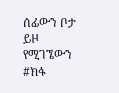ሰፊውን ቦታ ይዞ የሚገኜውን #ክፋ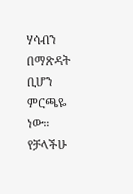ሃሳብን በማጽዳት ቢሆን ምርጫዬ ነው። የቻላችሁ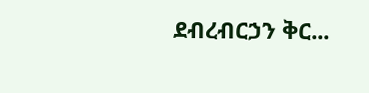ደብረብርኃን ቅር...